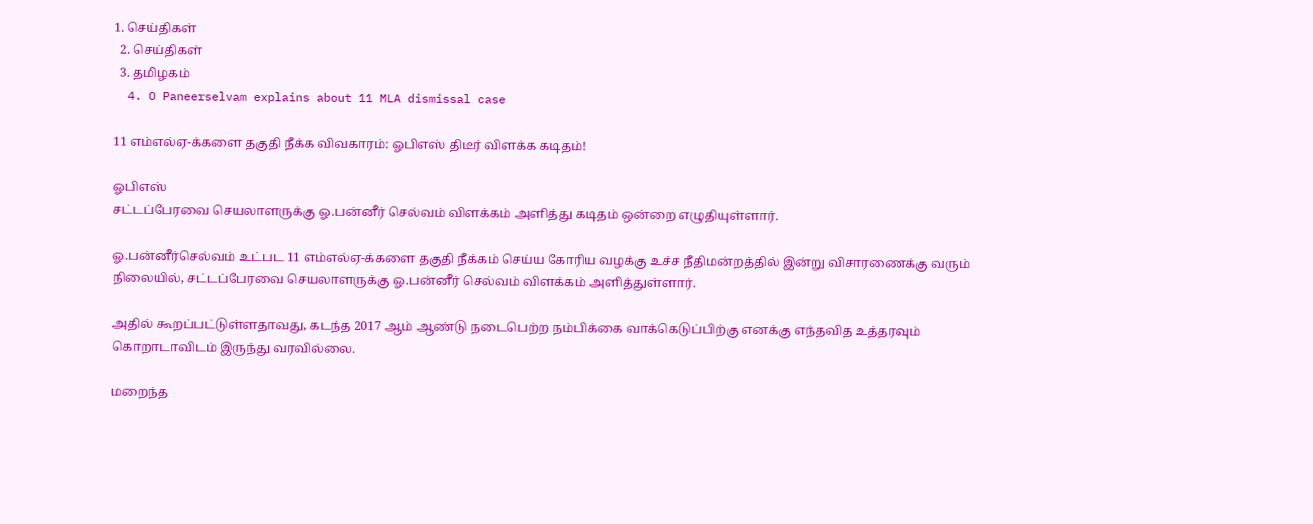1. செய்திகள்
  2. செய்திகள்
  3. த‌மிழக‌ம்
  4. O Paneerselvam explains about 11 MLA dismissal case

11 எம்எல்ஏ-க்களை தகுதி நீக்க விவகாரம்: ஓபிஎஸ் திடீர் விளக்க கடிதம்!

ஓபிஎஸ்
சட்டப்பேரவை செயலாளருக்கு ஓ.பன்னீர் செல்வம் விளக்கம் அளித்து கடிதம் ஒன்றை எழுதியுள்ளார்.

ஓ.பன்னீர்செல்வம் உட்பட 11 எம்எல்ஏ-க்களை தகுதி நீக்கம் செய்ய கோரிய வழக்கு உச்ச நீதிமன்றத்தில் இன்று விசாரணைக்கு வரும் நிலையில், சட்டப்பேரவை செயலாளருக்கு ஓ.பன்னீர் செல்வம் விளக்கம் அளித்துள்ளார்.

அதில் கூறப்பட்டுள்ளதாவது, கடந்த 2017 ஆம் ஆண்டு நடைபெற்ற நம்பிக்கை வாக்கெடுப்பிற்கு எனக்கு எந்தவித உத்தரவும் கொறாடாவிடம் இருந்து வரவில்லை.

மறைந்த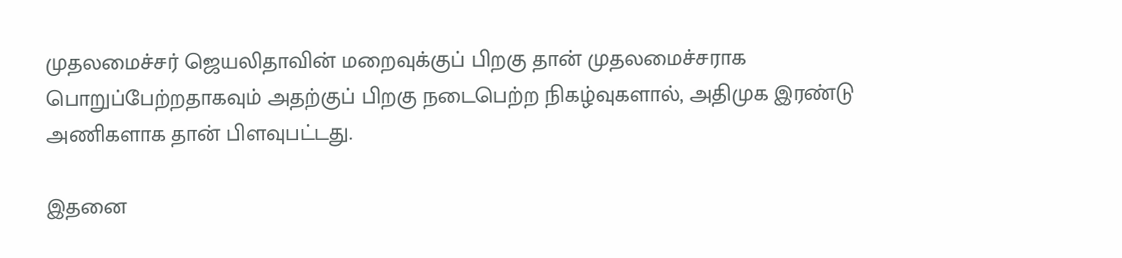முதலமைச்சர் ஜெயலிதாவின் மறைவுக்குப் பிறகு தான் முதலமைச்சராக பொறுப்பேற்றதாகவும் அதற்குப் பிறகு நடைபெற்ற நிகழ்வுகளால், அதிமுக இரண்டு அணிகளாக தான் பிளவுபட்டது.

இதனை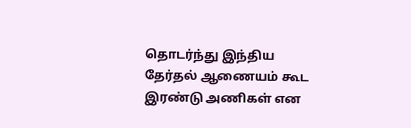தொடர்ந்து இந்திய தேர்தல் ஆணையம் கூட இரண்டு அணிகள் என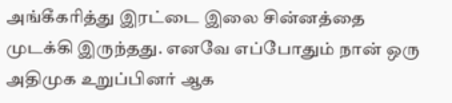அங்கீகரித்து இரட்டை இலை சின்னத்தை முடக்கி இருந்தது. எனவே எப்போதும் நான் ஒரு அதிமுக உறுப்பினர் ஆக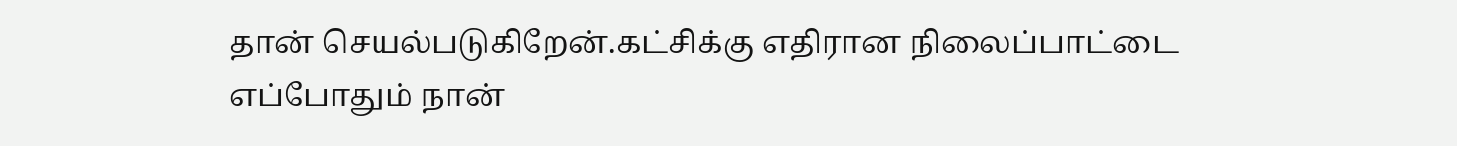தான் செயல்படுகிறேன்.கட்சிக்கு எதிரான நிலைப்பாட்டை எப்போதும் நான்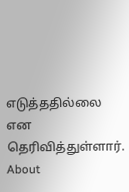எடுத்ததில்லை என தெரிவித்துள்ளார்.
About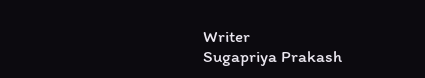Writer
Sugapriya Prakash